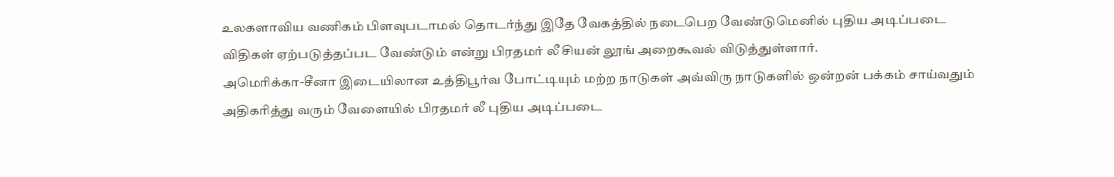உலகளாவிய வணிகம் பிளவுபடாமல் தொடர்ந்து இதே வேகத்தில் நடைபெற வேண்டுமெனில் புதிய அடிப்படை விதிகள் ஏற்படுத்தப்பட வேண்டும் என்று பிரதமர் லீ சியன் லூங் அறைகூவல் விடுத்துள்ளார்.
அமெரிக்கா-சீனா இடையிலான உத்திபூர்வ போட்டியும் மற்ற நாடுகள் அவ்விரு நாடுகளில் ஒன்றன் பக்கம் சாய்வதும் அதிகரித்து வரும் வேளையில் பிரதமர் லீ புதிய அடிப்படை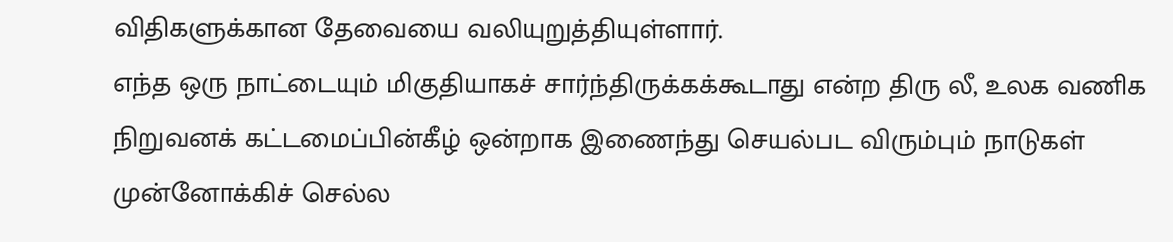விதிகளுக்கான தேவையை வலியுறுத்தியுள்ளார்.
எந்த ஒரு நாட்டையும் மிகுதியாகச் சார்ந்திருக்கக்கூடாது என்ற திரு லீ, உலக வணிக நிறுவனக் கட்டமைப்பின்கீழ் ஒன்றாக இணைந்து செயல்பட விரும்பும் நாடுகள் முன்னோக்கிச் செல்ல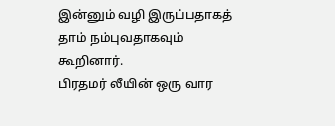இன்னும் வழி இருப்பதாகத் தாம் நம்புவதாகவும் கூறினார்.
பிரதமர் லீயின் ஒரு வார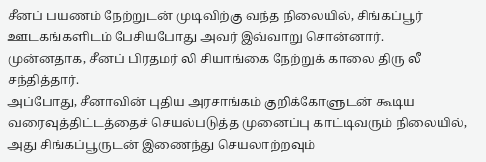சீனப் பயணம் நேற்றுடன் முடிவிற்கு வந்த நிலையில், சிங்கப்பூர் ஊடகங்களிடம் பேசியபோது அவர் இவ்வாறு சொன்னார்.
முன்னதாக, சீனப் பிரதமர் லி சியாங்கை நேற்றுக் காலை திரு லீ சந்தித்தார்.
அப்போது, சீனாவின் புதிய அரசாங்கம் குறிக்கோளுடன் கூடிய வரைவுத்திட்டத்தைச் செயல்படுத்த முனைப்பு காட்டிவரும் நிலையில், அது சிங்கப்பூருடன் இணைந்து செயலாற்றவும்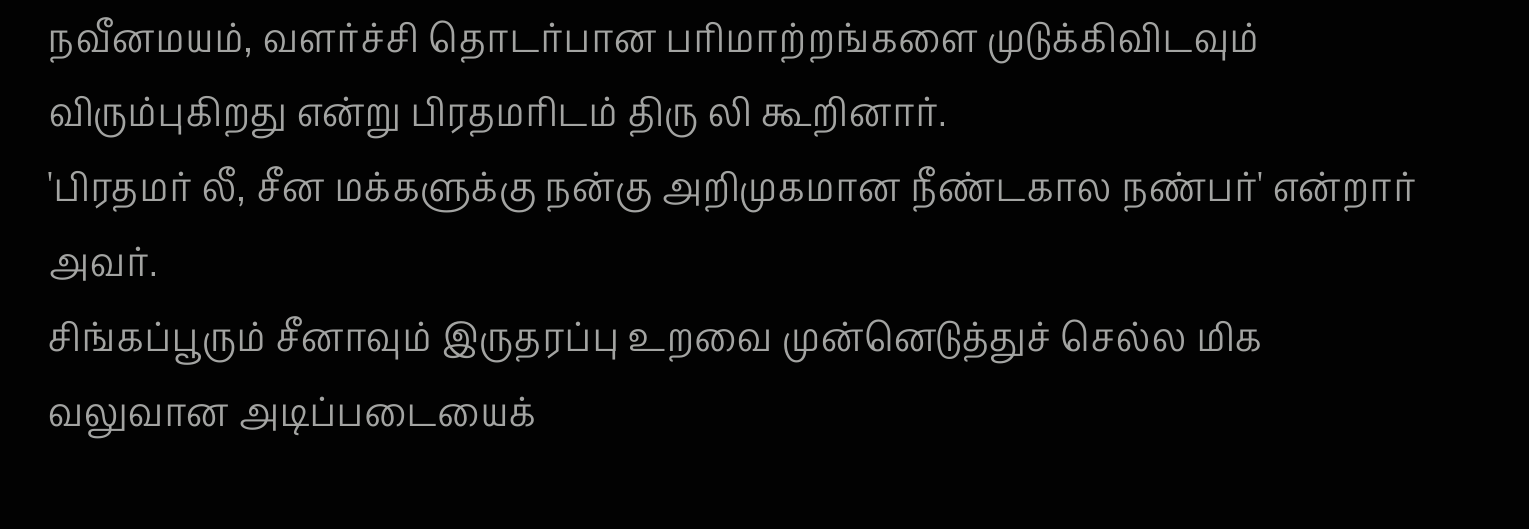நவீனமயம், வளர்ச்சி தொடர்பான பரிமாற்றங்களை முடுக்கிவிடவும் விரும்புகிறது என்று பிரதமரிடம் திரு லி கூறினார்.
'பிரதமர் லீ, சீன மக்களுக்கு நன்கு அறிமுகமான நீண்டகால நண்பர்' என்றார் அவர்.
சிங்கப்பூரும் சீனாவும் இருதரப்பு உறவை முன்னெடுத்துச் செல்ல மிக வலுவான அடிப்படையைக்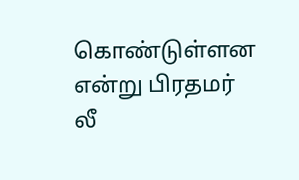கொண்டுள்ளன என்று பிரதமர் லீ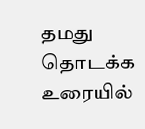தமது தொடக்க உரையில்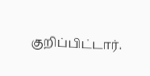குறிப்பிட்டார்.